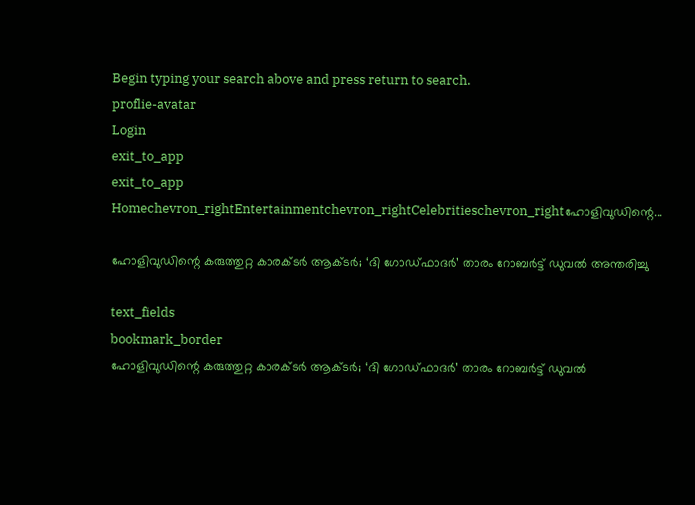Begin typing your search above and press return to search.
proflie-avatar
Login
exit_to_app
exit_to_app
Homechevron_rightEntertainmentchevron_rightCelebritieschevron_rightഹോളിവുഡിന്റെ...

ഹോളിവുഡിന്റെ കരുത്തുറ്റ കാരക്ടർ ആക്ടർ; ‘ദി ഗോഡ്‌ഫാദർ’ താരം റോബർട്ട് ഡുവൽ അന്തരിച്ചു

text_fields
bookmark_border
ഹോളിവുഡിന്റെ കരുത്തുറ്റ കാരക്ടർ ആക്ടർ; ‘ദി ഗോഡ്‌ഫാദർ’ താരം റോബർട്ട് ഡുവൽ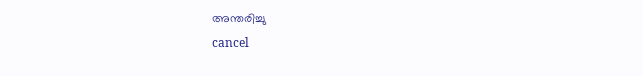അന്തരിച്ചു
cancel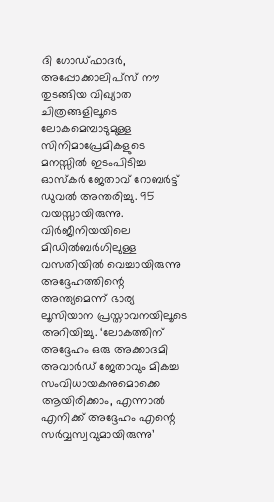ദി ഗോഡ്‌ഫാദർ, അപ്പോക്കാലിപ്‌സ് നൗ തുടങ്ങിയ വിഖ്യാത ചിത്രങ്ങളിലൂടെ ലോകമെമ്പാടുമുള്ള സിനിമാപ്രേമികളുടെ മനസ്സിൽ ഇടംപിടിച്ച ഓസ്‌കർ ജേതാവ് റോബർട്ട് ഡുവൽ അന്തരിച്ചു. 95 വയസ്സായിരുന്നു. വിർജീനിയയിലെ മിഡിൽബർഗിലുള്ള വസതിയിൽ വെച്ചായിരുന്നു അദ്ദേഹത്തിന്റെ അന്ത്യമെന്ന് ഭാര്യ ലൂസിയാന പ്രസ്താവനയിലൂടെ അറിയിച്ചു. ‘ലോകത്തിന് അദ്ദേഹം ഒരു അക്കാദമി അവാർഡ് ജേതാവും മികച്ച സംവിധായകനുമൊക്കെ ആയിരിക്കാം, എന്നാൽ എനിക്ക് അദ്ദേഹം എന്റെ സർവ്വസ്വവുമായിരുന്നു’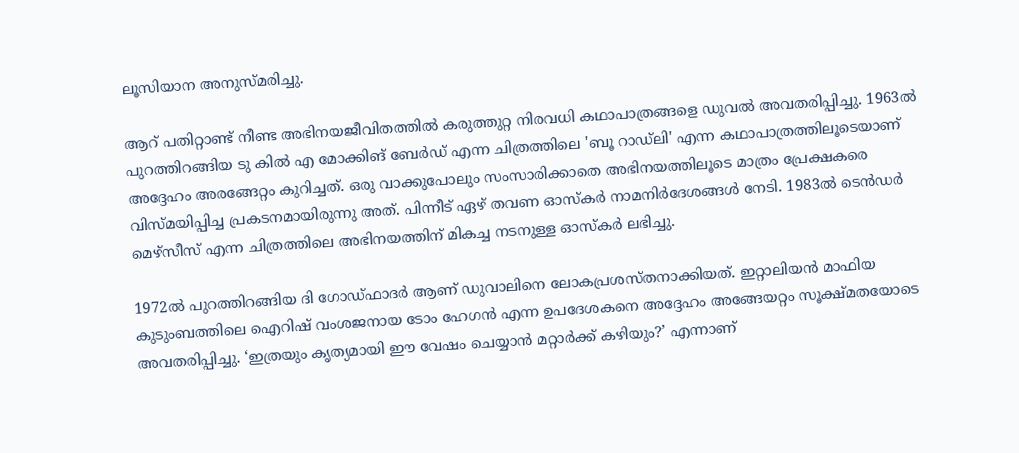ലൂസിയാന അനുസ്മരിച്ചു.

ആറ് പതിറ്റാണ്ട് നീണ്ട അഭിനയജീവിതത്തിൽ കരുത്തുറ്റ നിരവധി കഥാപാത്രങ്ങളെ ഡുവൽ അവതരിപ്പിച്ചു. 1963ൽ പുറത്തിറങ്ങിയ ടു കിൽ എ മോക്കിങ് ബേർഡ് എന്ന ചിത്രത്തിലെ 'ബൂ റാഡ്ലി' എന്ന കഥാപാത്രത്തിലൂടെയാണ് അദ്ദേഹം അരങ്ങേറ്റം കുറിച്ചത്. ഒരു വാക്കുപോലും സംസാരിക്കാതെ അഭിനയത്തിലൂടെ മാത്രം പ്രേക്ഷകരെ വിസ്മയിപ്പിച്ച പ്രകടനമായിരുന്നു അത്. പിന്നീട് ഏഴ് തവണ ഓസ്കർ നാമനിർദേശങ്ങൾ നേടി. 1983ൽ ടെൻഡർ മെഴ്സീസ് എന്ന ചിത്രത്തിലെ അഭിനയത്തിന് മികച്ച നടനുള്ള ഓസ്കർ ലഭിച്ചു.

1972ൽ പുറത്തിറങ്ങിയ ദി ഗോഡ്‌ഫാദർ ആണ് ഡുവാലിനെ ലോകപ്രശസ്തനാക്കിയത്. ഇറ്റാലിയൻ മാഫിയ കുടുംബത്തിലെ ഐറിഷ് വംശജനായ ടോം ഹേഗൻ എന്ന ഉപദേശകനെ അദ്ദേഹം അങ്ങേയറ്റം സൂക്ഷ്മതയോടെ അവതരിപ്പിച്ചു. ‘ഇത്രയും കൃത്യമായി ഈ വേഷം ചെയ്യാൻ മറ്റാർക്ക് കഴിയും?’ എന്നാണ്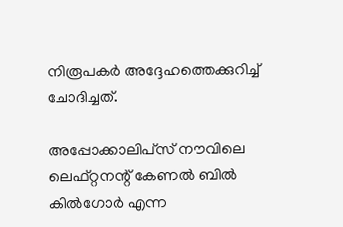നിരൂപകർ അദ്ദേഹത്തെക്കുറിച്ച് ചോദിച്ചത്.

അപ്പോക്കാലിപ്‌സ് നൗവിലെ ലെഫ്റ്റനന്റ് കേണൽ ബിൽ കിൽഗോർ എന്ന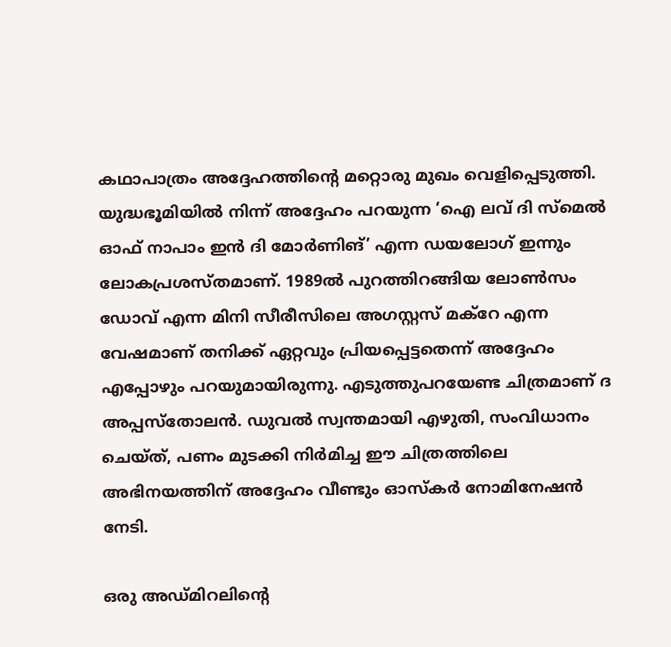കഥാപാത്രം അദ്ദേഹത്തിന്റെ മറ്റൊരു മുഖം വെളിപ്പെടുത്തി. യുദ്ധഭൂമിയിൽ നിന്ന് അദ്ദേഹം പറയുന്ന ‘ഐ ലവ് ദി സ്മെൽ ഓഫ് നാപാം ഇൻ ദി മോർണിങ്’ എന്ന ഡയലോഗ് ഇന്നും ലോകപ്രശസ്തമാണ്. 1989ൽ പുറത്തിറങ്ങിയ ലോൺസം ഡോവ് എന്ന മിനി സീരീസിലെ അഗസ്റ്റസ് മക്റേ എന്ന വേഷമാണ് തനിക്ക് ഏറ്റവും പ്രിയപ്പെട്ടതെന്ന് അദ്ദേഹം എപ്പോഴും പറയുമായിരുന്നു. എടുത്തുപറയേണ്ട ചിത്രമാണ് ദ അപ്പസ്തോലൻ. ഡുവൽ സ്വന്തമായി എഴുതി, സംവിധാനം ചെയ്ത്, പണം മുടക്കി നിർമിച്ച ഈ ചിത്രത്തിലെ അഭിനയത്തിന് അദ്ദേഹം വീണ്ടും ഓസ്കർ നോമിനേഷൻ നേടി.

ഒരു അഡ്മിറലിന്റെ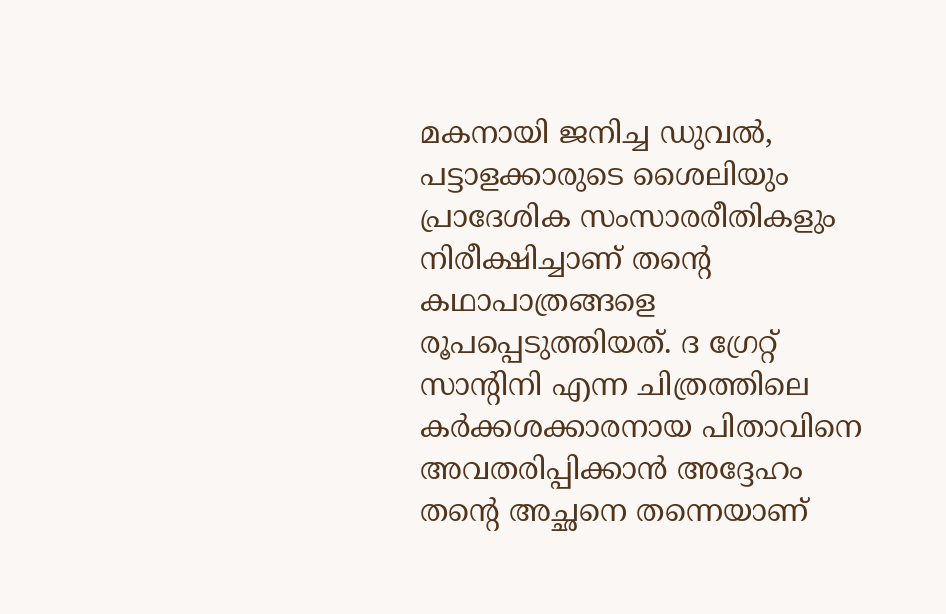മകനായി ജനിച്ച ഡുവൽ, പട്ടാളക്കാരുടെ ശൈലിയും പ്രാദേശിക സംസാരരീതികളും നിരീക്ഷിച്ചാണ് തന്റെ കഥാപാത്രങ്ങളെ രൂപപ്പെടുത്തിയത്. ദ ഗ്രേറ്റ് സാന്റിനി എന്ന ചിത്രത്തിലെ കർക്കശക്കാരനായ പിതാവിനെ അവതരിപ്പിക്കാൻ അദ്ദേഹം തന്റെ അച്ഛനെ തന്നെയാണ്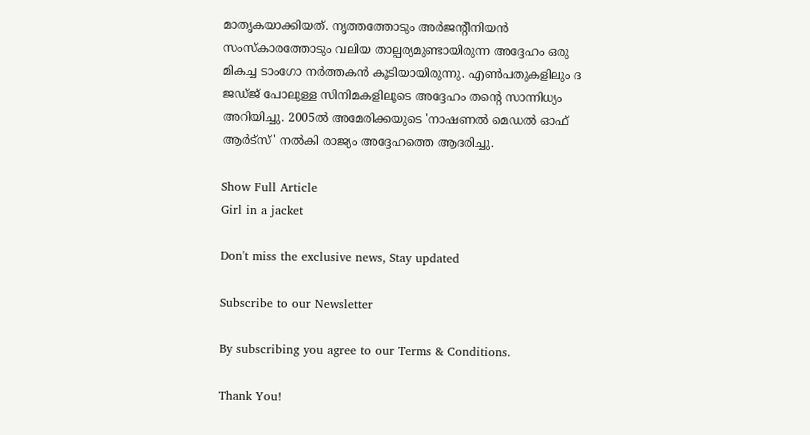മാതൃകയാക്കിയത്. നൃത്തത്തോടും അർജന്റീനിയൻ സംസ്കാരത്തോടും വലിയ താല്പര്യമുണ്ടായിരുന്ന അദ്ദേഹം ഒരു മികച്ച ടാംഗോ നർത്തകൻ കൂടിയായിരുന്നു. എൺപതുകളിലും ദ ജഡ്ജ് പോലുള്ള സിനിമകളിലൂടെ അദ്ദേഹം തന്റെ സാന്നിധ്യം അറിയിച്ചു. 2005ൽ അമേരിക്കയുടെ 'നാഷണൽ മെഡൽ ഓഫ് ആർട്‌സ്' നൽകി രാജ്യം അദ്ദേഹത്തെ ആദരിച്ചു.

Show Full Article
Girl in a jacket

Don't miss the exclusive news, Stay updated

Subscribe to our Newsletter

By subscribing you agree to our Terms & Conditions.

Thank You!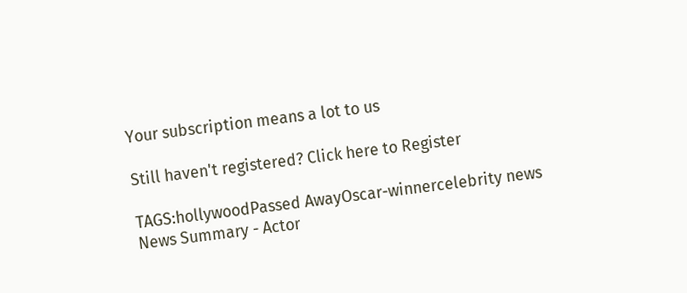Your subscription means a lot to us

Still haven't registered? Click here to Register

TAGS:hollywoodPassed AwayOscar-winnercelebrity news
News Summary - Actor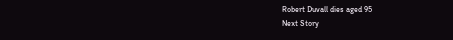Robert Duvall dies aged 95
Next Story